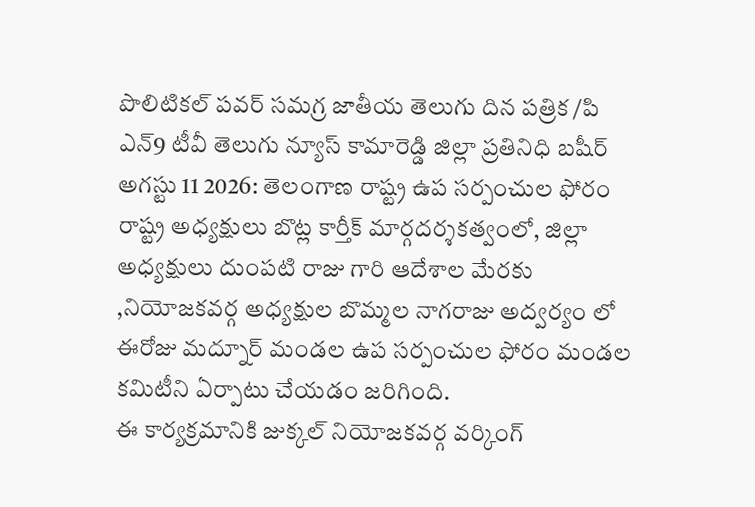పొలిటికల్ పవర్ సమగ్ర జాతీయ తెలుగు దిన పత్రిక /పి ఎన్9 టీవీ తెలుగు న్యూస్ కామారెడ్డి జిల్లా ప్రతినిధి బషీర్ అగస్టు 11 2026: తెలంగాణ రాష్ట్ర ఉప సర్పంచుల ఫోరం రాష్ట్ర అధ్యక్షులు బొట్ల కార్తీక్ మార్గదర్శకత్వంలో, జిల్లా అధ్యక్షులు దుంపటి రాజు గారి ఆదేశాల మేరకు ,నియోజకవర్గ అధ్యక్షుల బొమ్మల నాగరాజు అద్వర్యం లో ఈరోజు మద్నూర్ మండల ఉప సర్పంచుల ఫోరం మండల కమిటీని ఏర్పాటు చేయడం జరిగింది.
ఈ కార్యక్రమానికి జుక్కల్ నియోజకవర్గ వర్కింగ్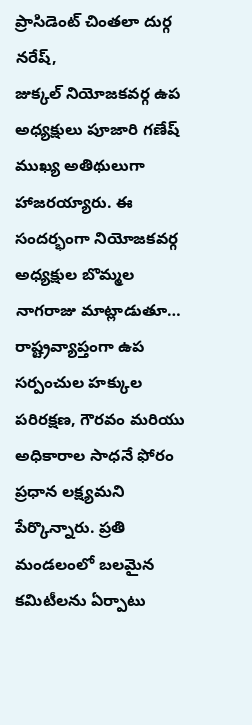ప్రాసిడెంట్ చింతలా దుర్గ నరేష్,
జుక్కల్ నియోజకవర్గ ఉప అధ్యక్షులు పూజారి గణేష్ ముఖ్య అతిథులుగా హాజరయ్యారు. ఈ సందర్భంగా నియోజకవర్గ అధ్యక్షుల బొమ్మల నాగరాజు మాట్లాడుతూ… రాష్ట్రవ్యాప్తంగా ఉప సర్పంచుల హక్కుల పరిరక్షణ, గౌరవం మరియు అధికారాల సాధనే ఫోరం ప్రధాన లక్ష్యమని పేర్కొన్నారు. ప్రతి మండలంలో బలమైన కమిటీలను ఏర్పాటు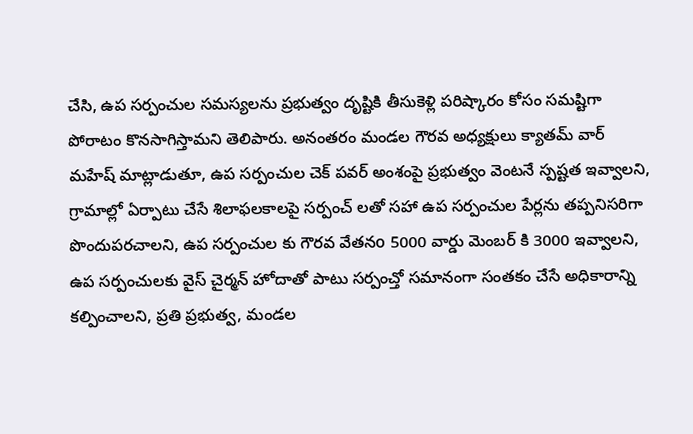చేసి, ఉప సర్పంచుల సమస్యలను ప్రభుత్వం దృష్టికి తీసుకెళ్లి పరిష్కారం కోసం సమష్టిగా పోరాటం కొనసాగిస్తామని తెలిపారు. అనంతరం మండల గౌరవ అధ్యక్షులు క్యాతమ్ వార్ మహేష్ మాట్లాడుతూ, ఉప సర్పంచుల చెక్ పవర్ అంశంపై ప్రభుత్వం వెంటనే స్పష్టత ఇవ్వాలని, గ్రామాల్లో ఏర్పాటు చేసే శిలాఫలకాలపై సర్పంచ్ లతో సహా ఉప సర్పంచుల పేర్లను తప్పనిసరిగా పొందుపరచాలని, ఉప సర్పంచుల కు గౌరవ వేతనo 5000 వార్డు మెంబర్ కి 3000 ఇవ్వాలని, ఉప సర్పంచులకు వైస్ చైర్మన్ హోదాతో పాటు సర్పంచ్తో సమానంగా సంతకం చేసే అధికారాన్ని కల్పించాలని, ప్రతి ప్రభుత్వ, మండల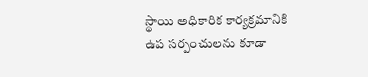స్థాయి అధికారిక కార్యక్రమానికి ఉప సర్పంచులను కూడా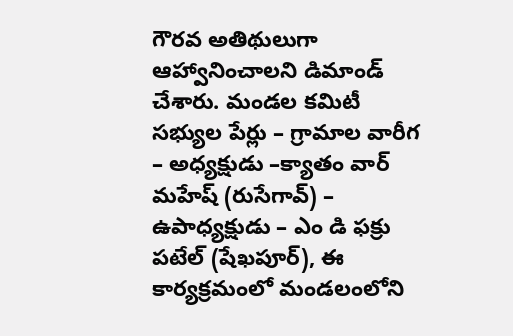గౌరవ అతిథులుగా ఆహ్వానించాలని డిమాండ్ చేశారు. మండల కమిటీ సభ్యుల పేర్లు – గ్రామాల వారీగ – అధ్యక్షుడు –క్యాతం వార్ మహేష్ (రుసేగావ్) – ఉపాధ్యక్షుడు – ఎం డి ఫక్రు పటేల్ (షేఖపూర్), ఈ కార్యక్రమంలో మండలంలోని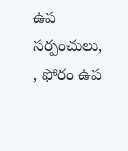ఉప సర్పంచులు, , ఫోరం ఉప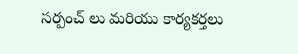సర్పంచ్ లు మరియు కార్యకర్తలు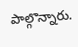పాల్గొన్నారు.